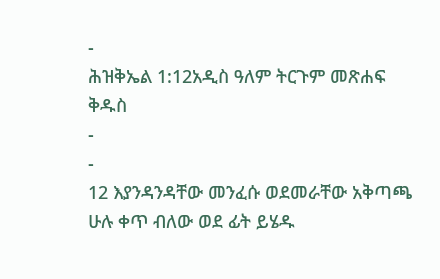-
ሕዝቅኤል 1:12አዲስ ዓለም ትርጉም መጽሐፍ ቅዱስ
-
-
12 እያንዳንዳቸው መንፈሱ ወደመራቸው አቅጣጫ ሁሉ ቀጥ ብለው ወደ ፊት ይሄዱ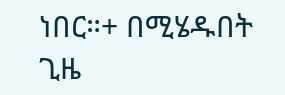ነበር።+ በሚሄዱበት ጊዜ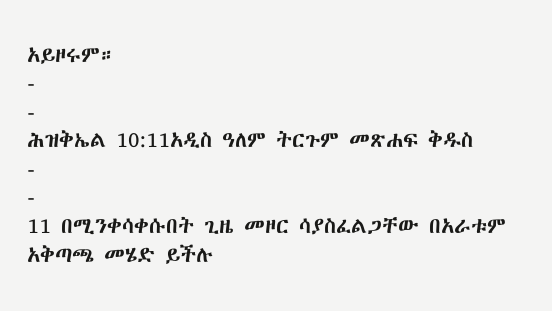አይዞሩም።
-
-
ሕዝቅኤል 10:11አዲስ ዓለም ትርጉም መጽሐፍ ቅዱስ
-
-
11 በሚንቀሳቀሱበት ጊዜ መዞር ሳያስፈልጋቸው በአራቱም አቅጣጫ መሄድ ይችሉ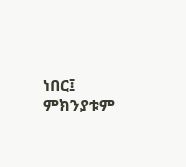ነበር፤ ምክንያቱም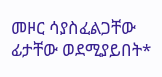መዞር ሳያስፈልጋቸው ፊታቸው ወደሚያይበት*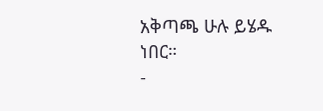አቅጣጫ ሁሉ ይሄዱ ነበር።
-